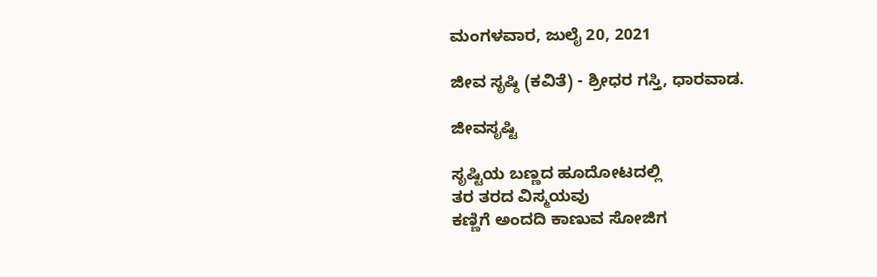ಮಂಗಳವಾರ, ಜುಲೈ 20, 2021

ಜೀವ ಸೃಷ್ಠಿ (ಕವಿತೆ) - ಶ್ರೀಧರ ಗಸ್ತಿ, ಧಾರವಾಡ.

ಜೀವಸೃಷ್ಟಿ

ಸೃಷ್ಟಿಯ ಬಣ್ಣದ ಹೂದೋಟದಲ್ಲಿ
ತರ ತರದ ವಿಸ್ಮಯವು
ಕಣ್ಣಿಗೆ ಅಂದದಿ ಕಾಣುವ ಸೋಜಿಗ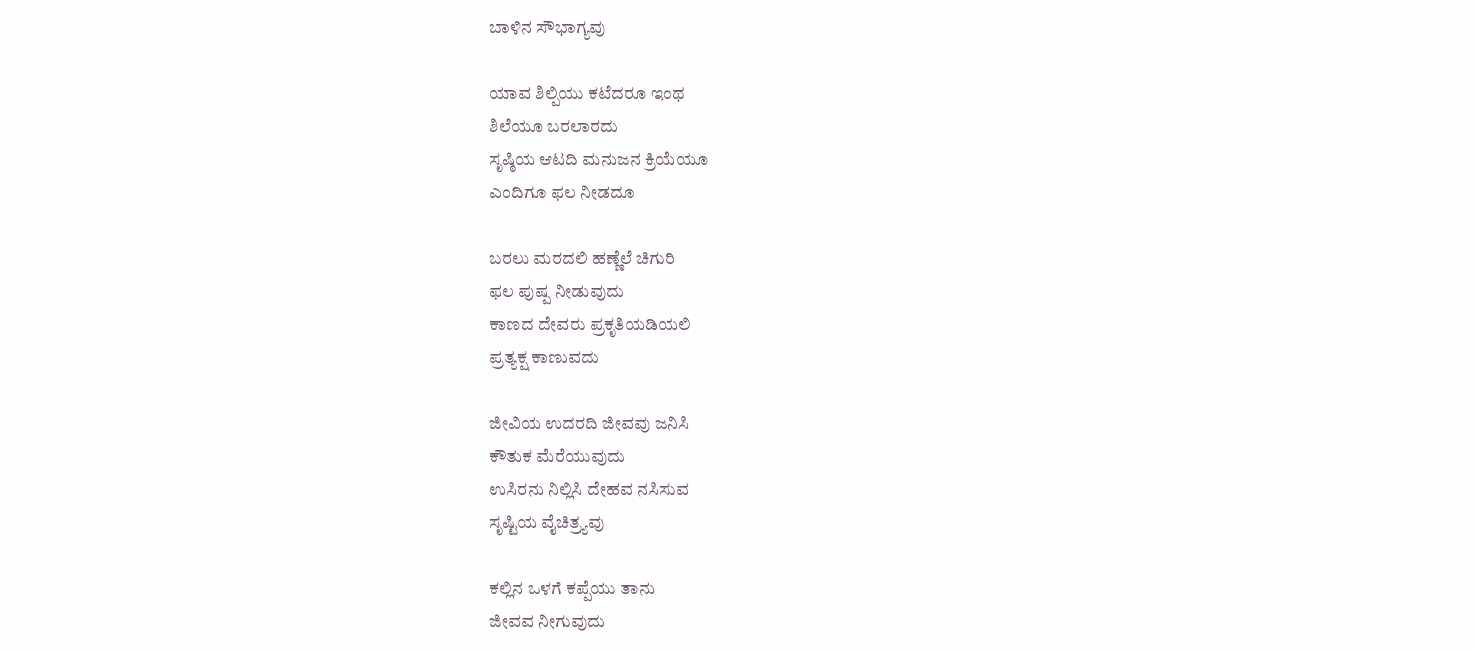ಬಾಳಿನ ಸೌಭಾಗ್ಯವು

ಯಾವ ಶಿಲ್ಪಿಯು ಕಟೆದರೂ ಇಂಥ
ಶಿಲೆಯೂ ಬರಲಾರದು
ಸೃಷ್ಠಿಯ ಆಟದಿ ಮನುಜನ ಕ್ರಿಯೆಯೂ
ಎಂದಿಗೂ ಫಲ ನೀಡದೂ

ಬರಲು ಮರದಲಿ ಹಣ್ಣೆಲೆ ಚಿಗುರಿ
ಫಲ ಪುಷ್ಪ ನೀಡುವುದು
ಕಾಣದ ದೇವರು ಪ್ರಕೃತಿಯಡಿಯಲಿ
ಪ್ರತ್ಯಕ್ಷ ಕಾಣುವದು

ಜೀವಿಯ ಉದರದಿ ಜೀವವು ಜನಿಸಿ
ಕೌತುಕ ಮೆರೆಯುವುದು
ಉಸಿರನು ನಿಲ್ಲಿಸಿ ದೇಹವ ನಸಿಸುವ
ಸೃಷ್ಟಿಯ ವೈಚಿತ್ರ್ಯವು

ಕಲ್ಲಿನ ಒಳಗೆ ಕಪ್ಪೆಯು ತಾನು
ಜೀವವ ನೀಗುವುದು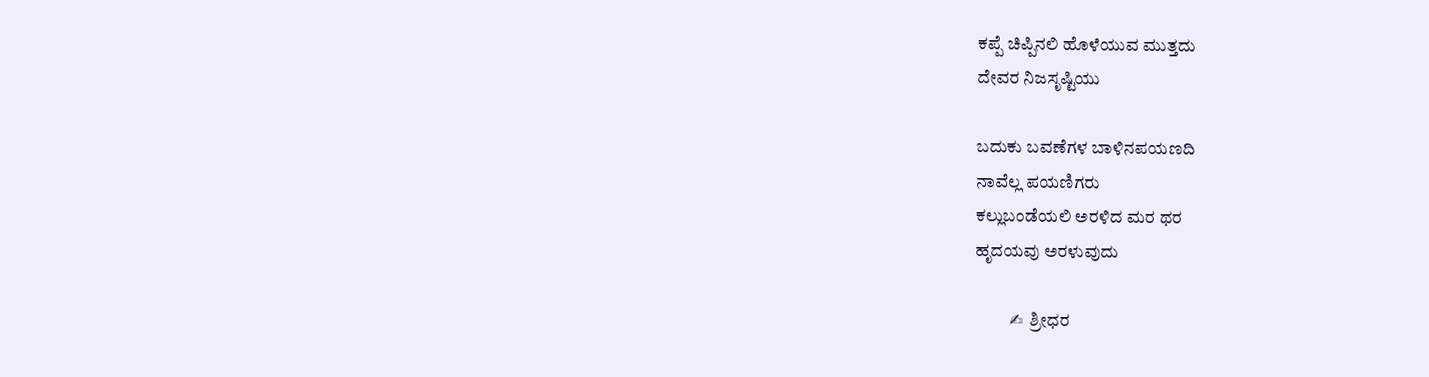ಕಪ್ಪೆ ಚಿಪ್ಪಿನಲಿ ಹೊಳೆಯುವ ಮುತ್ತದು
ದೇವರ ನಿಜಸೃಷ್ಟಿಯು

ಬದುಕು ಬವಣೆಗಳ ಬಾಳಿನಪಯಣದಿ
ನಾವೆಲ್ಲ ಪಯಣಿಗರು
ಕಲ್ಲುಬಂಡೆಯಲಿ ಅರಳಿದ ಮರ ಥರ
ಹೃದಯವು ಅರಳುವುದು

          ✍  ಶ್ರೀಧರ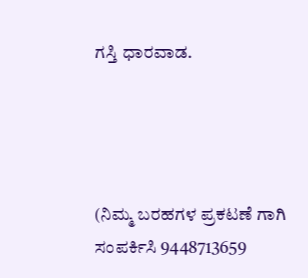ಗಸ್ತಿ ಧಾರವಾಡ.




(ನಿಮ್ಮ ಬರಹಗಳ ಪ್ರಕಟಣೆ ಗಾಗಿ ಸಂಪರ್ಕಿಸಿ 9448713659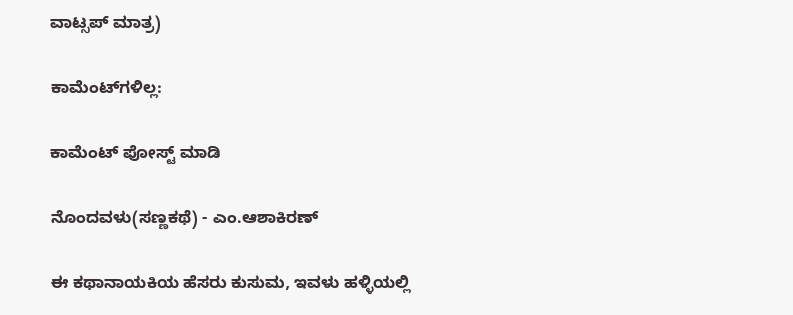ವಾಟ್ಸಪ್ ಮಾತ್ರ)

ಕಾಮೆಂಟ್‌ಗಳಿಲ್ಲ:

ಕಾಮೆಂಟ್‌‌ ಪೋಸ್ಟ್‌ ಮಾಡಿ

ನೊಂದವಳು(ಸಣ್ಣಕಥೆ) - ಎಂ.ಆಶಾಕಿರಣ್

ಈ ಕಥಾನಾಯಕಿಯ ಹೆಸರು ಕುಸುಮ, ಇವಳು ಹಳ್ಳಿಯಲ್ಲಿ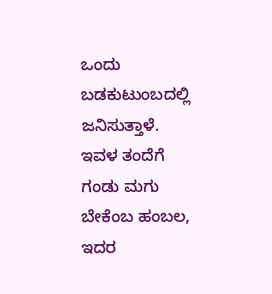ಒಂದು ಬಡಕುಟುಂಬದಲ್ಲಿ ಜನಿಸುತ್ತಾಳೆ. ಇವಳ ತಂದೆಗೆ  ಗಂಡು ಮಗು ಬೇಕೆಂಬ ಹಂಬಲ, ಇದರ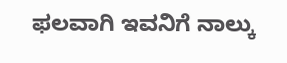ಫಲವಾಗಿ ಇವನಿಗೆ ನಾಲ್ಕು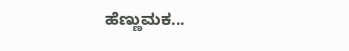ಹೆಣ್ಣುಮಕ...